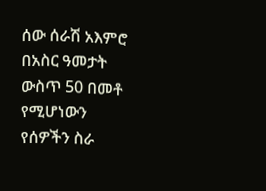ሰው ሰራሽ አእምሮ በአስር ዓመታት ውስጥ 50 በመቶ የሚሆነውን የሰዎችን ስራ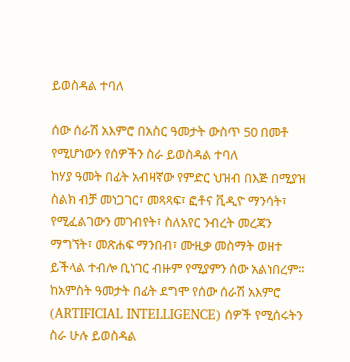ይወስዳል ተባለ

ሰው ሰራሽ አእምሮ በአስር ዓመታት ውስጥ 50 በመቶ የሚሆነውን የሰዎችን ስራ ይወስዳል ተባለ
ከሃያ ዓመት በፊት አብዛኛው የምድር ህዝብ በእጅ በሚያዝ ስልክ ብቻ መነጋገር፣ መጻጻፍ፣ ፎቶና ቪዲዮ ማንሳት፣ የሚፈልገውን መገብየት፣ ስለአየር ንብረት መረጃን ማግኘት፣ መጽሐፍ ማንበብ፣ ሙዚቃ መስማት ወዘተ ይችላል ተብሎ ቢነገር ብዙም የሚያምን ሰው አልነበረም።  ከአምስት ዓመታት በፊት ደግሞ የሰው ሰራሽ አእምሮ (ARTIFICIAL INTELLIGENCE) ሰዎች የሚሰሩትን ስራ ሁሉ ይወስዳል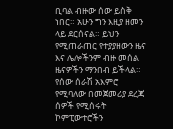ቢባል ብዙው ሰው ይስቅ ነበር። አሁን ግን እዚያ ዘመን ላይ ደርሰናል። ይህን የሚጠራጠር የተያያዘውን ዜና እና ሌሎችንም ብዙ መሰል ዜናዎችን ማንበብ ይችላል።
የሰው ሰራሽ አእምሮ የሚባለው በመጀመሪያ ደረጃ ሰዎች የሚሰሩት ኮምፒውተሮችን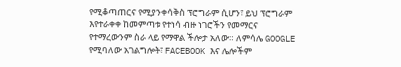የሚቆጣጠርና የሚያንቀሳቅስ ፕሮግራም ሲሆን፣ ይህ ፕሮግራም እየተራቀቀ ከመምጣቱ የተነሳ ብዙ ነገሮችን የመማርና የተማረውንም ስራ ላይ የማዋል ችሎታ አለው። ለምሳሌ GOOGLE የሚባለው አገልግሎት፣ FACEBOOK እና ሌሎችም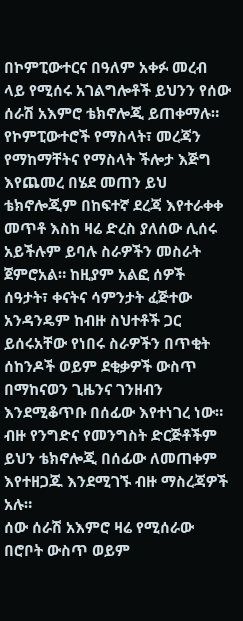በኮምፒውተርና በዓለም አቀፉ መረብ ላይ የሚሰሩ አገልግሎቶች ይህንን የሰው ሰራሽ አእምሮ ቴክኖሎጂ ይጠቀማሉ። የኮምፒውተሮች የማስላት፣ መረጃን የማከማቸትና የማስላት ችሎታ እጅግ እየጨመረ በሄደ መጠን ይህ ቴክኖሎጂም በከፍተኛ ደረጃ እየተራቀቀ መጥቶ እስከ ዛሬ ድረስ ያለሰው ሊሰሩ አይችሉም ይባሉ ስራዎችን መስራት ጀምሮአል። ከዚያም አልፎ ሰዎች ሰዓታት፣ ቀናትና ሳምንታት ፈጅተው አንዳንዴም ከብዙ ስህተቶች ጋር ይሰሩአቸው የነበሩ ስራዎችን በጥቂት ሰከንዶች ወይም ደቂቃዎች ውስጥ በማከናወን ጊዜንና ገንዘብን እንደሚቆጥቡ በሰፊው እየተነገረ ነው። ብዙ የንግድና የመንግስት ድርጅቶችም ይህን ቴክኖሎጂ በሰፊው ለመጠቀም እየተዘጋጁ እንደሚገኙ ብዙ ማስረጃዎች አሉ።
ሰው ሰራሽ አእምሮ ዛሬ የሚሰራው በሮቦት ውስጥ ወይም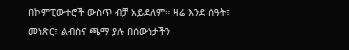በኮምፒውተሮች ውስጥ ብቻ አይደለም። ዛሬ እንደ ሰዓት፣ መነጽር፣ ልብስና ጫማ ያሉ በሰውነታችን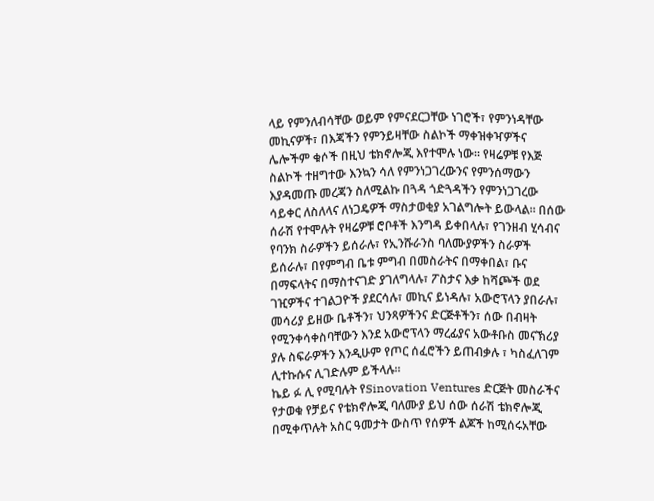ላይ የምንለብሳቸው ወይም የምናደርጋቸው ነገሮች፣ የምንነዳቸው መኪናዎች፣ በእጃችን የምንይዛቸው ስልኮች ማቀዝቀዣዎችና ሌሎችም ቁሶች በዚህ ቴክኖሎጂ እየተሞሉ ነው። የዛሬዎቹ የእጅ ስልኮች ተዘግተው እንኳን ሳለ የምንነጋገረውንና የምንሰማውን እያዳመጡ መረጃን ስለሚልኩ በጓዳ ጎድጓዳችን የምንነጋገረው ሳይቀር ለስለላና ለነጋዴዎች ማስታወቂያ አገልግሎት ይውላል። በሰው ሰራሽ የተሞሉት የዛሬዎቹ ሮቦቶች እንግዳ ይቀበላሉ፣ የገንዘብ ሂሳብና የባንክ ስራዎችን ይሰራሉ፣ የኢንሹራንስ ባለሙያዎችን ስራዎች ይሰራሉ፣ በየምግብ ቤቱ ምግብ በመስራትና በማቀበል፣ ቡና በማፍላትና በማስተናገድ ያገለግላሉ፣ ፖስታና እቃ ከሻጮች ወደ ገዢዎችና ተገልጋዮች ያደርሳሉ፣ መኪና ይነዳሉ፣ አውሮፕላን ያበራሉ፣ መሳሪያ ይዘው ቤቶችን፣ ህንጻዎችንና ድርጅቶችን፣ ሰው በብዛት የሚንቀሳቀስባቸውን እንደ አውሮፕላን ማረፊያና አውቶቡስ መናኽሪያ ያሉ ስፍራዎችን እንዲሁም የጦር ሰፈሮችን ይጠብቃሉ ፣ ካስፈለገም ሊተኩሱና ሊገድሉም ይችላሉ።
ኬይ ፉ ሊ የሚባሉት የSinovation Ventures ድርጅት መስራችና የታወቁ የቻይና የቴክኖሎጂ ባለሙያ ይህ ሰው ሰራሽ ቴክኖሎጂ በሚቀጥሉት አስር ዓመታት ውስጥ የሰዎች ልጆች ከሚሰሩአቸው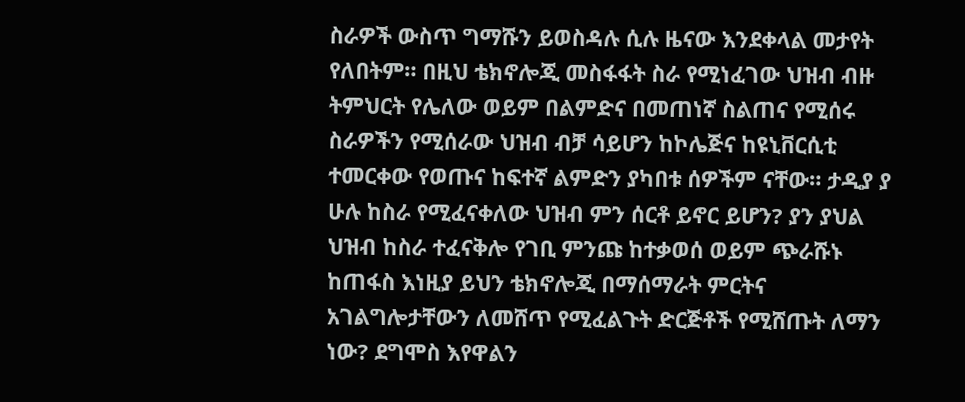ስራዎች ውስጥ ግማሹን ይወስዳሉ ሲሉ ዜናው እንደቀላል መታየት የለበትም። በዚህ ቴክኖሎጂ መስፋፋት ስራ የሚነፈገው ህዝብ ብዙ ትምህርት የሌለው ወይም በልምድና በመጠነኛ ስልጠና የሚሰሩ ስራዎችን የሚሰራው ህዝብ ብቻ ሳይሆን ከኮሌጅና ከዩኒቨርሲቲ ተመርቀው የወጡና ከፍተኛ ልምድን ያካበቱ ሰዎችም ናቸው። ታዲያ ያ ሁሉ ከስራ የሚፈናቀለው ህዝብ ምን ሰርቶ ይኖር ይሆን? ያን ያህል ህዝብ ከስራ ተፈናቅሎ የገቢ ምንጩ ከተቃወሰ ወይም ጭራሹኑ ከጠፋስ እነዚያ ይህን ቴክኖሎጂ በማሰማራት ምርትና አገልግሎታቸውን ለመሸጥ የሚፈልጉት ድርጅቶች የሚሸጡት ለማን ነው? ደግሞስ እየዋልን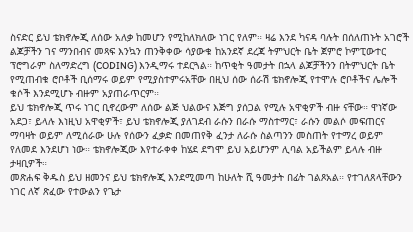ስናድር ይህ ቴክኖሎጂ ለሰው አለቃ ከመሆን የሚከለክለው ነገር የለም። ዛሬ እንደ ካናዳ ባሉት በሰለጠኑት አገሮች ልጆቻችን ገና ማንበብና መጻፍ እንኳን ጠንቅቀው ሳያውቁ ከአንደኛ ደረጃ ትምህርት ቤት ጀምሮ ኮምፒውተር ፕሮግራም ስለማድረግ (CODING) እንዲማሩ ተደርጓል። ከጥቂት ዓመታት በኋላ ልጆቻችንን በትምህርት ቤት የሚጠብቁ ሮቦቶች ቢሰማሩ ወይም የሚያስተምሩአቸው በዚህ ሰው ሰራሽ ቴክኖሎጂ የተሞሉ ሮቦቶችና ሌሎች ቁሶች እንደሚሆኑ ብዙም አያጠራጥርም።
ይህ ቴክኖሎጂ ጥሩ ነገር ቢኖረውም ለሰው ልጅ ህልውና እጅግ ያሰጋል የሚሉ አዋቂዎች ብዙ ናቸው። ዋነኛው አደጋ፣ ይላሉ እነዚህ አዋቂዎች፣ ይህ ቴክኖሎጂ ያለገደብ ራሱን በራሱ ማስተማር፣ ራሱን መልሶ መፍጠርና ማባዛት ወይም ለሚሰራው ሁሉ የሰውን ፈቃድ በመጠየቅ ፈንታ ለራሱ ስልጣንን መስጠት የተማረ ወይም የለመደ እንደሆነ ነው። ቴክኖሎጂው እየተራቀቀ ከሄደ ደግሞ ይህ አይሆንም ሊባል አይችልም ይላሉ ብዙ ታዛቢዎች።
መጽሐፍ ቅዱስ ይህ ዘመንና ይህ ቴክኖሎጂ እንደሚመጣ ከሁለት ሺ ዓመታት በፊት ገልጾአል። የተገለጸላቸውን ነገር ለኛ ጽፈው የተውልን የጌታ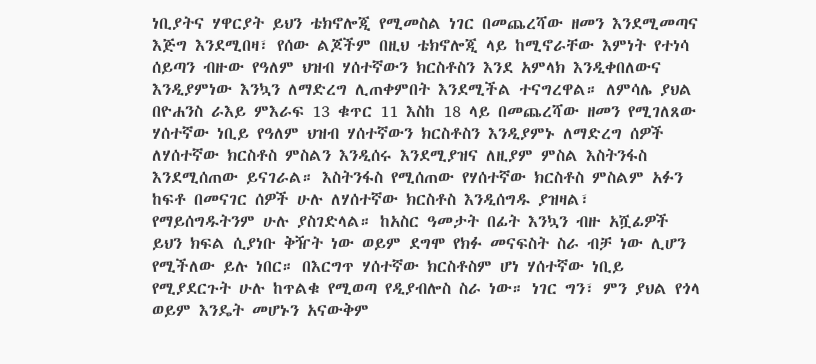ነቢያትና ሃዋርያት ይህን ቴክኖሎጂ የሚመስል ነገር በመጨረሻው ዘመን እንደሚመጣና እጅግ እንደሚበዛ፣ የሰው ልጆችም በዚህ ቴክኖሎጂ ላይ ከሚኖራቸው እምነት የተነሳ ሰይጣን ብዙው የዓለም ህዝብ ሃሰተኛውን ክርስቶስን እንደ አምላክ እንዲቀበለውና እንዲያምነው እንኳን ለማድረግ ሊጠቀምበት እንደሚችል ተናግረዋል። ለምሳሌ ያህል በዮሐንስ ራእይ ምእራፍ 13 ቁጥር 11 እስከ 18 ላይ በመጨረሻው ዘመን የሚገለጸው ሃሰተኛው ነቢይ የዓለም ህዝብ ሃሰተኛውን ክርስቶስን እንዲያምኑ ለማድረግ ሰዎች ለሃሰተኛው ክርስቶስ ምስልን እንዲሰሩ እንደሚያዝና ለዚያም ምስል እስትንፋስ እንደሚሰጠው ይናገራል። እስትንፋስ የሚሰጠው የሃሰተኛው ክርስቶስ ምስልም አፉን ከፍቶ በመናገር ሰዎች ሁሉ ለሃሰተኛው ክርስቶስ እንዲሰግዱ ያዝዛል፣ የማይሰግዱትንም ሁሉ ያስገድላል። ከአስር ዓመታት በፊት እንኳን ብዙ አሿፊዎች ይህን ክፍል ሲያነቡ ቅዥት ነው ወይም ደግሞ የክፉ መናፍስት ስራ ብቻ ነው ሊሆን የሚችለው ይሉ ነበር። በእርግጥ ሃሰተኛው ክርስቶስም ሆነ ሃሰተኛው ነቢይ የሚያደርጉት ሁሉ ከጥልቁ የሚወጣ የዲያብሎስ ስራ ነው። ነገር ግን፣ ምን ያህል የጎላ ወይም እንዴት መሆኑን አናውቅም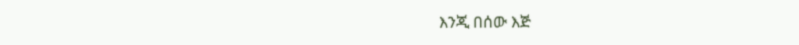እንጂ በሰው እጅ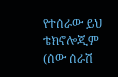የተሰራው ይህ ቴክኖሎጂም (ሰው ሰራሽ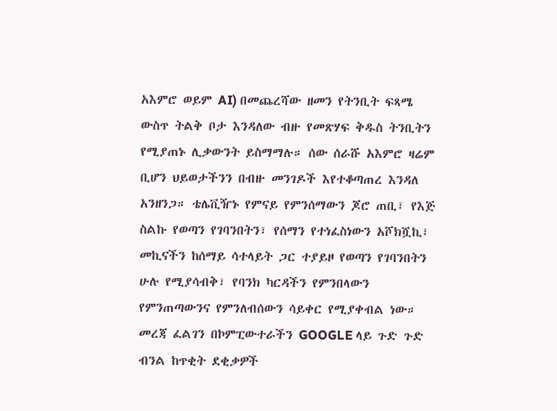አእምሮ ወይም AI) በመጨረሻው ዘመን የትንቢት ፍጻሜ ውስጥ ትልቅ ቦታ እንዳለው ብዙ የመጽሃፍ ቅዱስ ትንቢትን የሚያጠኑ ሊቃውንት ይስማማሉ። ሰው ሰራሹ አእምሮ ዛሬም ቢሆን ህይወታችንን በብዙ መንገዶች እየተቆጣጠረ እንዳለ አንዘንጋ። ቴሌቪዥኑ የምናይ የምንሰማውን ጆሮ ጠቢ፣ የእጅ ስልኩ የወጣን የገባንበትን፣ የሰማን የተነፈስነውን አሾክሿኪ፣ መኪናችን ከሰማይ ሳተላይት ጋር ተያይዞ የወጣን የገባንበትን ሁሉ የሚያሳብቅ፣ የባንክ ካርዳችን የምንበላውን የምንጠጣውንና የምንለብሰውን ሳይቀር የሚያቀብል ነው። መረጃ ፈልገን በኮምፒውተራችን GOOGLE ላይ ጉድ ጉድ ብንል ከጥቂት ደቂቃዎች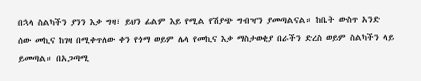በኋላ ስልካችን ያንን እቃ ግዛ፣ ይህን ፊልም እይ የሚል የሽያጭ ግብዣን ያመጣልናል። ከቤት ውስጥ አንድ ሰው መኪና ከገዛ በሚቀጥለው ቀን የጎማ ወይም ሌላ የመኪና እቃ ማስታወቂያ በራችን ድረስ ወይም ስልካችን ላይ ይመጣል። በአጋጣሚ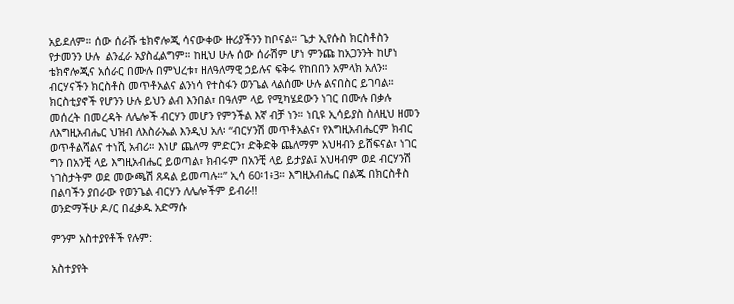አይደለም። ሰው ሰራሹ ቴክኖሎጂ ሳናውቀው ዙሪያችንን ከቦናል። ጌታ ኢየሱስ ክርስቶስን የታመንን ሁሉ  ልንፈራ አያስፈልግም። ከዚህ ሁሉ ሰው ሰራሽም ሆነ ምንጩ ከአጋንንት ከሆነ ቴክኖሎጂና አሰራር በሙሉ በምህረቱ፣ ዘለዓለማዊ ኃይሉና ፍቅሩ የከበበን አምላክ አለን። ብርሃናችን ክርስቶስ መጥቶአልና ልንነሳ የተስፋን ወንጌል ላልሰሙ ሁሉ ልናበስር ይገባል። ክርስቲያኖች የሆንን ሁሉ ይህን ልብ እንበል፣ በዓለም ላይ የሚካሄደውን ነገር በሙሉ በቃሉ መሰረት በመረዳት ለሌሎች ብርሃን መሆን የምንችል እኛ ብቻ ነን። ነቢዩ ኢሳይያስ ስለዚህ ዘመን ለእግዚአብሔር ህዝብ ለእስራኤል እንዲህ አለ፡ “ብርሃንሽ መጥቶአልና፣ የእግዚአብሔርም ክብር ወጥቶልሻልና ተነሺ አብሪ። እነሆ ጨለማ ምድርን፣ ድቅድቅ ጨለማም አህዛብን ይሸፍናል፣ ነገር ግን በአንቺ ላይ እግዚአብሔር ይወጣል፣ ክብሩም በአንቺ ላይ ይታያል፤ አህዛብም ወደ ብርሃንሽ ነገስታትም ወደ መውጫሽ ጸዳል ይመጣሉ።” ኢሳ 60፡1፥3። እግዚአብሔር በልጁ በክርስቶስ በልባችን ያበራው የወንጌል ብርሃን ለሌሎችም ይብራ!!
ወንድማችሁ ዶ/ር በፈቃዱ አድማሱ

ምንም አስተያየቶች የሉም:

አስተያየት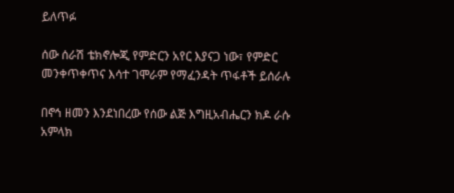ይለጥፉ

ሰው ሰራሽ ቴክኖሎጂ የምድርን አየር እያናጋ ነው፣ የምድር መንቀጥቀጥና እሳተ ገሞራም የማፈንዳት ጥፋቶች ይሰራሉ

በኖኅ ዘመን እንደነበረው የሰው ልጅ እግዚአብሔርን ክዶ ራሱ አምላክ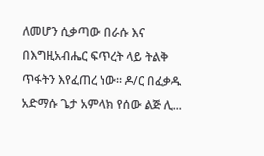ለመሆን ሲቃጣው በራሱ እና በእግዚአብሔር ፍጥረት ላይ ትልቅ ጥፋትን እየፈጠረ ነው። ዶ/ር በፈቃዱ አድማሱ ጌታ አምላክ የሰው ልጅ ሊ...